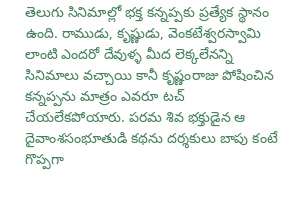తెలుగు సినిమాల్లో భక్త కన్నప్పకు ప్రత్యేక స్థానం ఉంది. రాముడు, కృష్ణుడు, వెంకటేశ్వరస్వామి లాంటి ఎందరో దేవుళ్ళ మీద లెక్కలేనన్ని సినిమాలు వచ్చాయి కానీ కృష్ణంరాజు పోషించిన కన్నప్పను మాత్రం ఎవరూ టచ్ చేయలేకపోయారు. పరమ శివ భక్తుడైన ఆ దైవాంశసంభూతుడి కథను దర్శకులు బాపు కంటే గొప్పగా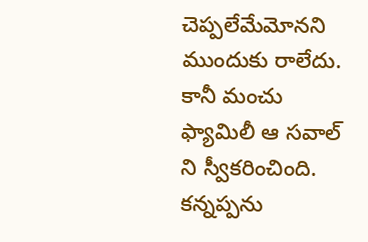చెప్పలేమేమోనని ముందుకు రాలేదు. కానీ మంచు ఫ్యామిలీ ఆ సవాల్ ని స్వీకరించింది. కన్నప్పను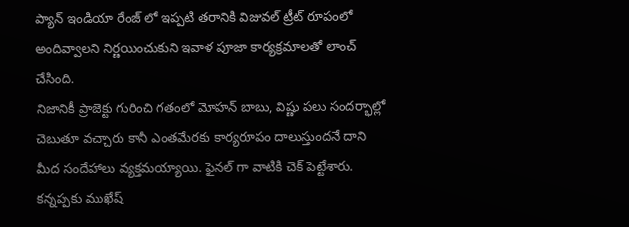ప్యాన్ ఇండియా రేంజ్ లో ఇప్పటి తరానికి విజువల్ ట్రీట్ రూపంలో అందివ్వాలని నిర్ణయించుకుని ఇవాళ పూజా కార్యక్రమాలతో లాంచ్ చేసింది.
నిజానికీ ప్రాజెక్టు గురించి గతంలో మోహన్ బాబు, విష్ణు పలు సందర్భాల్లో చెబుతూ వచ్చారు కానీ ఎంతమేరకు కార్యరూపం దాలుస్తుందనే దాని మీద సందేహాలు వ్యక్తమయ్యాయి. ఫైనల్ గా వాటికి చెక్ పెట్టేశారు. కన్నప్పకు ముఖేష్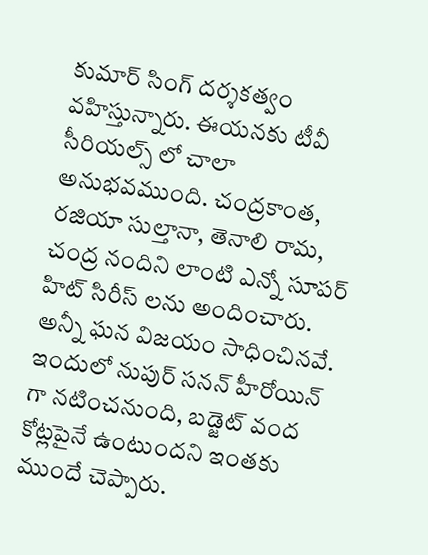కుమార్ సింగ్ దర్శకత్వం వహిస్తున్నారు. ఈయనకు టీవీ సీరియల్స్ లో చాలా అనుభవముంది. చంద్రకాంత, రజియా సుల్తానా, తెనాలి రామ, చంద్ర నందిని లాంటి ఎన్నో సూపర్ హిట్ సిరీస్ లను అందించారు. అన్నీ ఘన విజయం సాధించినవే. ఇందులో నుపుర్ సనన్ హీరోయిన్ గా నటించనుంది, బడ్జెట్ వంద కోట్లపైనే ఉంటుందని ఇంతకు ముందే చెప్పారు.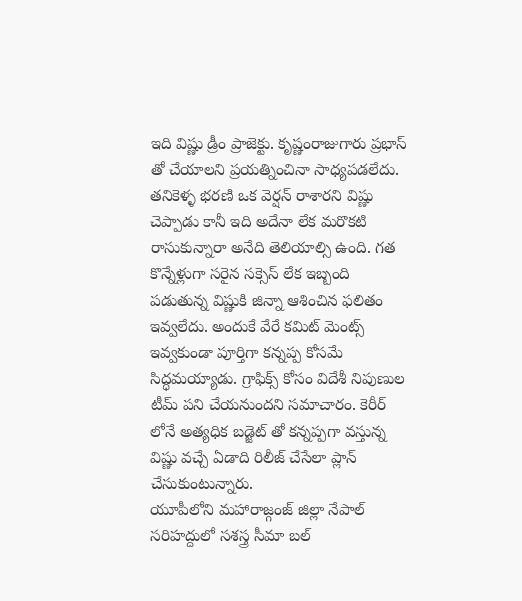ఇది విష్ణు డ్రీం ప్రాజెక్టు. కృష్ణంరాజుగారు ప్రభాస్ తో చేయాలని ప్రయత్నించినా సాధ్యపడలేదు. తనికెళ్ళ భరణి ఒక వెర్షన్ రాశారని విష్ణు చెప్పాడు కానీ ఇది అదేనా లేక మరొకటి రాసుకున్నారా అనేది తెలియాల్సి ఉంది. గత కొన్నేళ్లుగా సరైన సక్సెస్ లేక ఇబ్బంది పడుతున్న విష్ణుకి జిన్నా ఆశించిన ఫలితం ఇవ్వలేదు. అందుకే వేరే కమిట్ మెంట్స్ ఇవ్వకుండా పూర్తిగా కన్నప్ప కోసమే సిద్ధమయ్యాడు. గ్రాఫిక్స్ కోసం విదేశీ నిపుణుల టీమ్ పని చేయనుందని సమాచారం. కెరీర్ లోనే అత్యధిక బడ్జెట్ తో కన్నప్పగా వస్తున్న విష్ణు వచ్చే ఏడాది రిలీజ్ చేసేలా ప్లాన్ చేసుకుంటున్నారు.
యూపీలోని మహారాజ్గంజ్ జిల్లా నేపాల్ సరిహద్దులో సశస్త్ర సీమా బల్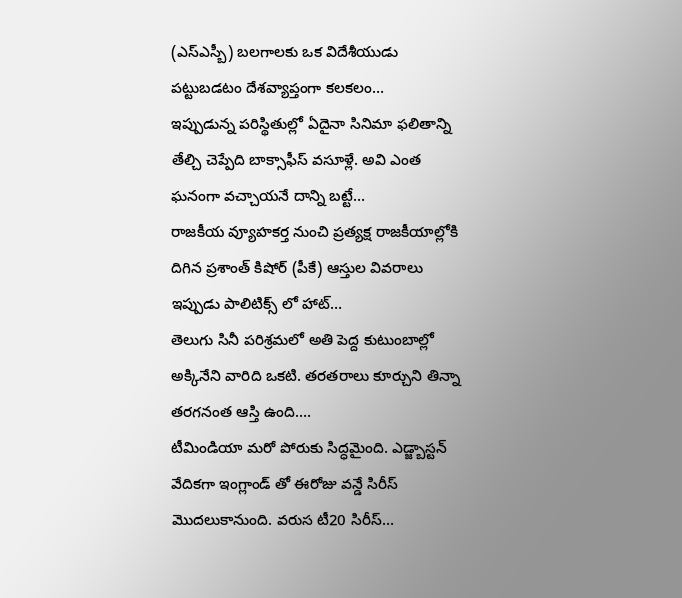(ఎస్ఎస్బీ) బలగాలకు ఒక విదేశీయుడు పట్టుబడటం దేశవ్యాప్తంగా కలకలం…
ఇప్పుడున్న పరిస్థితుల్లో ఏదైనా సినిమా ఫలితాన్ని తేల్చి చెప్పేది బాక్సాఫీస్ వసూళ్లే. అవి ఎంత ఘనంగా వచ్చాయనే దాన్ని బట్టే…
రాజకీయ వ్యూహకర్త నుంచి ప్రత్యక్ష రాజకీయాల్లోకి దిగిన ప్రశాంత్ కిషోర్ (పీకే) ఆస్తుల వివరాలు ఇప్పుడు పాలిటిక్స్ లో హాట్…
తెలుగు సినీ పరిశ్రమలో అతి పెద్ద కుటుంబాల్లో అక్కినేని వారిది ఒకటి. తరతరాలు కూర్చుని తిన్నా తరగనంత ఆస్తి ఉంది.…
టీమిండియా మరో పోరుకు సిద్ధమైంది. ఎడ్జ్బాస్టన్ వేదికగా ఇంగ్లాండ్ తో ఈరోజు వన్డే సిరీస్ మొదలుకానుంది. వరుస టీ20 సిరీస్…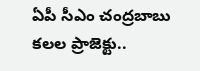ఏపీ సీఎం చంద్రబాబు కలల ప్రాజెక్టు..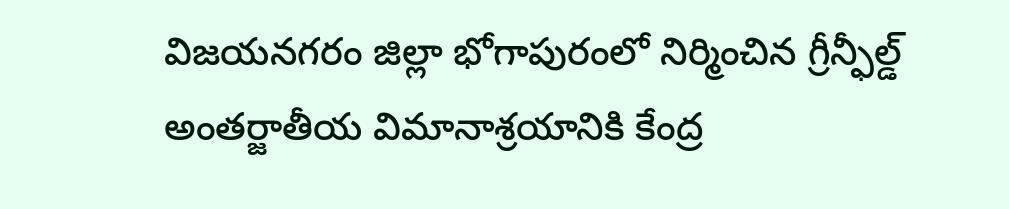విజయనగరం జిల్లా భోగాపురంలో నిర్మించిన గ్రీన్ఫీల్డ్ అంతర్జాతీయ విమానాశ్రయానికి కేంద్ర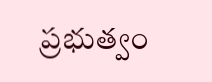ప్రభుత్వం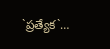`ప్రత్యేక`…